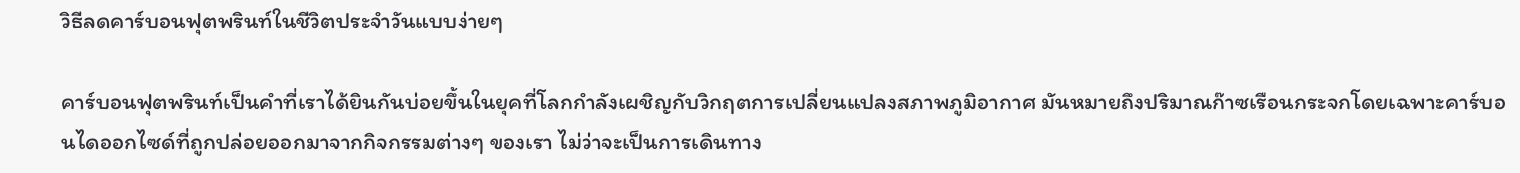วิธีลดคาร์บอนฟุตพรินท์ในชีวิตประจำวันแบบง่ายๆ

คาร์บอนฟุตพรินท์เป็นคำที่เราได้ยินกันบ่อยขึ้นในยุคที่โลกกำลังเผชิญกับวิกฤตการเปลี่ยนแปลงสภาพภูมิอากาศ มันหมายถึงปริมาณก๊าซเรือนกระจกโดยเฉพาะคาร์บอนไดออกไซด์ที่ถูกปล่อยออกมาจากกิจกรรมต่างๆ ของเรา ไม่ว่าจะเป็นการเดินทาง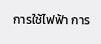การใช้ไฟฟ้า การ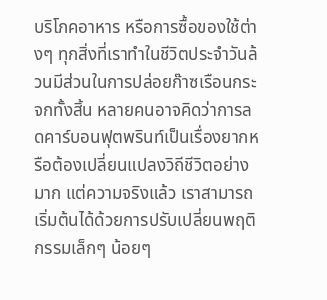บริโภคอาหาร หรือการซื้อของใช้ต่างๆ ทุกสิ่งที่เราทำในชีวิตประจำวันล้วนมีส่วนในการปล่อยก๊าซเรือนกระจกทั้งสิ้น หลายคนอาจคิดว่าการลดคาร์บอนฟุตพรินท์เป็นเรื่องยากหรือต้องเปลี่ยนแปลงวิถีชีวิตอย่างมาก แต่ความจริงแล้ว เราสามารถเริ่มต้นได้ด้วยการปรับเปลี่ยนพฤติกรรมเล็กๆ น้อยๆ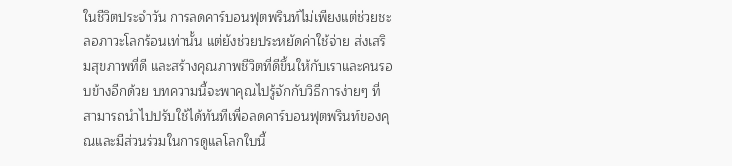ในชีวิตประจำวัน การลดคาร์บอนฟุตพรินท์ไม่เพียงแต่ช่วยชะลอภาวะโลกร้อนเท่านั้น แต่ยังช่วยประหยัดค่าใช้จ่าย ส่งเสริมสุขภาพที่ดี และสร้างคุณภาพชีวิตที่ดีขึ้นให้กับเราและคนรอบข้างอีกด้วย บทความนี้จะพาคุณไปรู้จักกับวิธีการง่ายๆ ที่สามารถนำไปปรับใช้ได้ทันทีเพื่อลดคาร์บอนฟุตพรินท์ของคุณและมีส่วนร่วมในการดูแลโลกใบนี้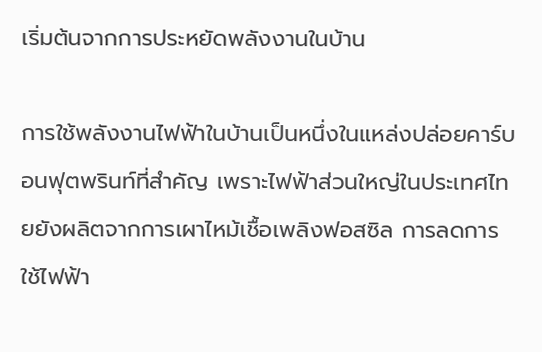เริ่มต้นจากการประหยัดพลังงานในบ้าน

การใช้พลังงานไฟฟ้าในบ้านเป็นหนึ่งในแหล่งปล่อยคาร์บอนฟุตพรินท์ที่สำคัญ เพราะไฟฟ้าส่วนใหญ่ในประเทศไทยยังผลิตจากการเผาไหม้เชื้อเพลิงฟอสซิล การลดการใช้ไฟฟ้า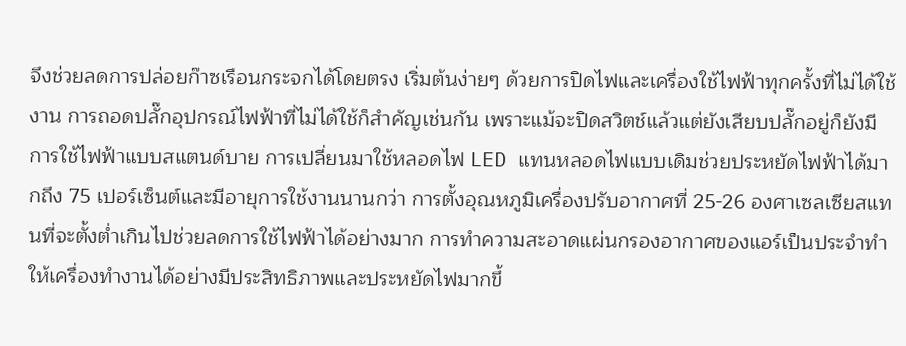จึงช่วยลดการปล่อยก๊าซเรือนกระจกได้โดยตรง เริ่มต้นง่ายๆ ด้วยการปิดไฟและเครื่องใช้ไฟฟ้าทุกครั้งที่ไม่ได้ใช้งาน การถอดปลั๊กอุปกรณ์ไฟฟ้าที่ไม่ได้ใช้ก็สำคัญเช่นกัน เพราะแม้จะปิดสวิตช์แล้วแต่ยังเสียบปลั๊กอยู่ก็ยังมีการใช้ไฟฟ้าแบบสแตนด์บาย การเปลี่ยนมาใช้หลอดไฟ LED แทนหลอดไฟแบบเดิมช่วยประหยัดไฟฟ้าได้มากถึง 75 เปอร์เซ็นต์และมีอายุการใช้งานนานกว่า การตั้งอุณหภูมิเครื่องปรับอากาศที่ 25-26 องศาเซลเซียสแทนที่จะตั้งต่ำเกินไปช่วยลดการใช้ไฟฟ้าได้อย่างมาก การทำความสะอาดแผ่นกรองอากาศของแอร์เป็นประจำทำให้เครื่องทำงานได้อย่างมีประสิทธิภาพและประหยัดไฟมากขึ้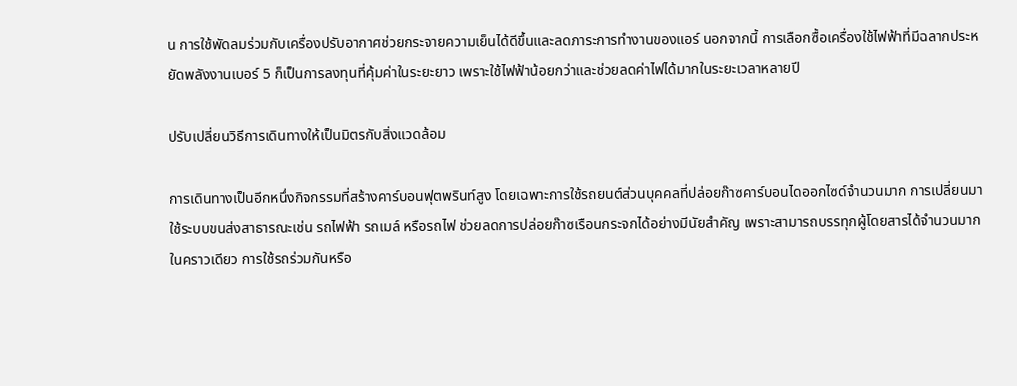น การใช้พัดลมร่วมกับเครื่องปรับอากาศช่วยกระจายความเย็นได้ดีขึ้นและลดภาระการทำงานของแอร์ นอกจากนี้ การเลือกซื้อเครื่องใช้ไฟฟ้าที่มีฉลากประหยัดพลังงานเบอร์ 5 ก็เป็นการลงทุนที่คุ้มค่าในระยะยาว เพราะใช้ไฟฟ้าน้อยกว่าและช่วยลดค่าไฟได้มากในระยะเวลาหลายปี

ปรับเปลี่ยนวิธีการเดินทางให้เป็นมิตรกับสิ่งแวดล้อม

การเดินทางเป็นอีกหนึ่งกิจกรรมที่สร้างคาร์บอนฟุตพรินท์สูง โดยเฉพาะการใช้รถยนต์ส่วนบุคคลที่ปล่อยก๊าซคาร์บอนไดออกไซด์จำนวนมาก การเปลี่ยนมาใช้ระบบขนส่งสาธารณะเช่น รถไฟฟ้า รถเมล์ หรือรถไฟ ช่วยลดการปล่อยก๊าซเรือนกระจกได้อย่างมีนัยสำคัญ เพราะสามารถบรรทุกผู้โดยสารได้จำนวนมากในคราวเดียว การใช้รถร่วมกันหรือ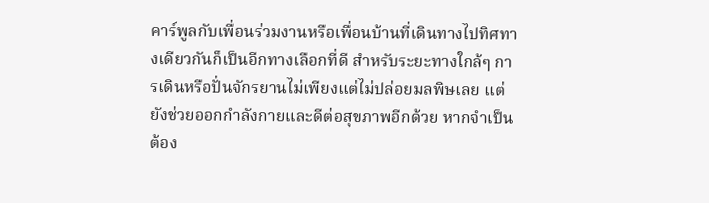คาร์พูลกับเพื่อนร่วมงานหรือเพื่อนบ้านที่เดินทางไปทิศทางเดียวกันก็เป็นอีกทางเลือกที่ดี สำหรับระยะทางใกล้ๆ การเดินหรือปั่นจักรยานไม่เพียงแต่ไม่ปล่อยมลพิษเลย แต่ยังช่วยออกกำลังกายและดีต่อสุขภาพอีกด้วย หากจำเป็นต้อง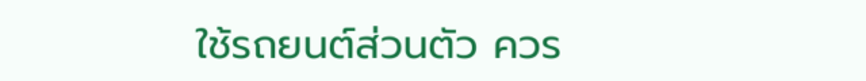ใช้รถยนต์ส่วนตัว ควร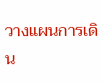วางแผนการเดิน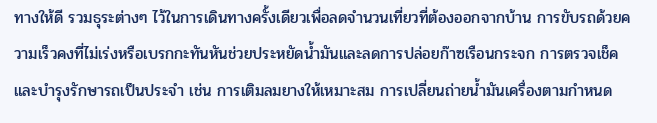ทางให้ดี รวมธุระต่างๆ ไว้ในการเดินทางครั้งเดียวเพื่อลดจำนวนเที่ยวที่ต้องออกจากบ้าน การขับรถด้วยความเร็วคงที่ไม่เร่งหรือเบรกกะทันหันช่วยประหยัดน้ำมันและลดการปล่อยก๊าซเรือนกระจก การตรวจเช็คและบำรุงรักษารถเป็นประจำ เช่น การเติมลมยางให้เหมาะสม การเปลี่ยนถ่ายน้ำมันเครื่องตามกำหนด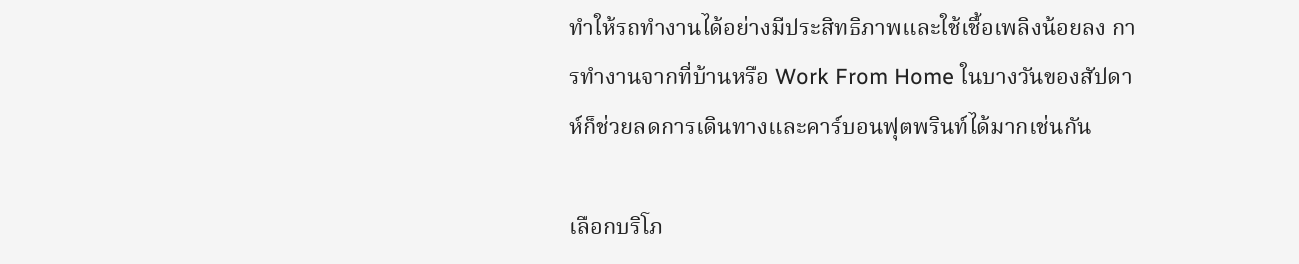ทำให้รถทำงานได้อย่างมีประสิทธิภาพและใช้เชื้อเพลิงน้อยลง การทำงานจากที่บ้านหรือ Work From Home ในบางวันของสัปดาห์ก็ช่วยลดการเดินทางและคาร์บอนฟุตพรินท์ได้มากเช่นกัน

เลือกบริโภ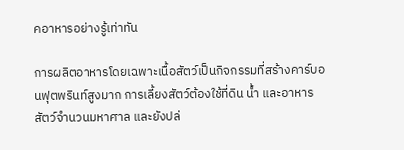คอาหารอย่างรู้เท่าทัน

การผลิตอาหารโดยเฉพาะเนื้อสัตว์เป็นกิจกรรมที่สร้างคาร์บอนฟุตพรินท์สูงมาก การเลี้ยงสัตว์ต้องใช้ที่ดิน น้ำ และอาหารสัตว์จำนวนมหาศาล และยังปล่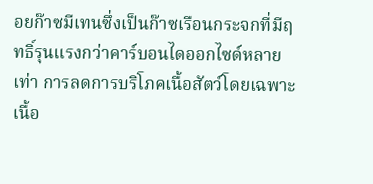อยก๊าซมีเทนซึ่งเป็นก๊าซเรือนกระจกที่มีฤทธิ์รุนแรงกว่าคาร์บอนไดออกไซด์หลายเท่า การลดการบริโภคเนื้อสัตว์โดยเฉพาะเนื้อ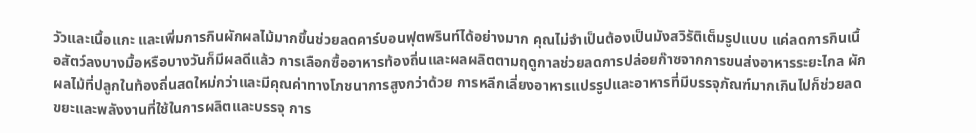วัวและเนื้อแกะ และเพิ่มการกินผักผลไม้มากขึ้นช่วยลดคาร์บอนฟุตพรินท์ได้อย่างมาก คุณไม่จำเป็นต้องเป็นมังสวิรัติเต็มรูปแบบ แค่ลดการกินเนื้อสัตว์ลงบางมื้อหรือบางวันก็มีผลดีแล้ว การเลือกซื้ออาหารท้องถิ่นและผลผลิตตามฤดูกาลช่วยลดการปล่อยก๊าซจากการขนส่งอาหารระยะไกล ผักผลไม้ที่ปลูกในท้องถิ่นสดใหม่กว่าและมีคุณค่าทางโภชนาการสูงกว่าด้วย การหลีกเลี่ยงอาหารแปรรูปและอาหารที่มีบรรจุภัณฑ์มากเกินไปก็ช่วยลดขยะและพลังงานที่ใช้ในการผลิตและบรรจุ การ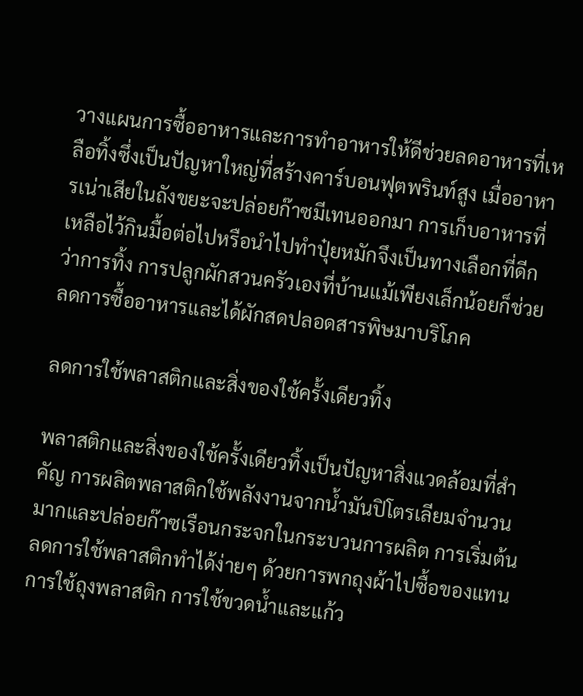วางแผนการซื้ออาหารและการทำอาหารให้ดีช่วยลดอาหารที่เหลือทิ้งซึ่งเป็นปัญหาใหญ่ที่สร้างคาร์บอนฟุตพรินท์สูง เมื่ออาหารเน่าเสียในถังขยะจะปล่อยก๊าซมีเทนออกมา การเก็บอาหารที่เหลือไว้กินมื้อต่อไปหรือนำไปทำปุ๋ยหมักจึงเป็นทางเลือกที่ดีกว่าการทิ้ง การปลูกผักสวนครัวเองที่บ้านแม้เพียงเล็กน้อยก็ช่วยลดการซื้ออาหารและได้ผักสดปลอดสารพิษมาบริโภค

ลดการใช้พลาสติกและสิ่งของใช้ครั้งเดียวทิ้ง

พลาสติกและสิ่งของใช้ครั้งเดียวทิ้งเป็นปัญหาสิ่งแวดล้อมที่สำคัญ การผลิตพลาสติกใช้พลังงานจากน้ำมันปิโตรเลียมจำนวนมากและปล่อยก๊าซเรือนกระจกในกระบวนการผลิต การเริ่มต้นลดการใช้พลาสติกทำได้ง่ายๆ ด้วยการพกถุงผ้าไปซื้อของแทนการใช้ถุงพลาสติก การใช้ขวดน้ำและแก้ว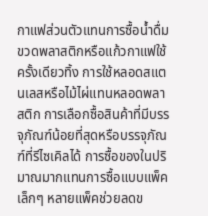กาแฟส่วนตัวแทนการซื้อน้ำดื่มขวดพลาสติกหรือแก้วกาแฟใช้ครั้งเดียวทิ้ง การใช้หลอดสแตนเลสหรือไม้ไผ่แทนหลอดพลาสติก การเลือกซื้อสินค้าที่มีบรรจุภัณฑ์น้อยที่สุดหรือบรรจุภัณฑ์ที่รีไซเคิลได้ การซื้อของในปริมาณมากแทนการซื้อแบบแพ็คเล็กๆ หลายแพ็คช่วยลดข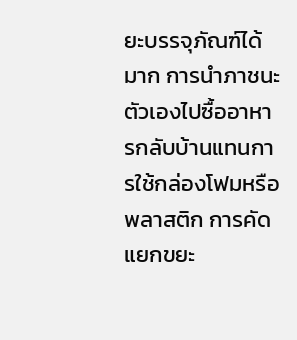ยะบรรจุภัณฑ์ได้มาก การนำภาชนะตัวเองไปซื้ออาหารกลับบ้านแทนการใช้กล่องโฟมหรือพลาสติก การคัดแยกขยะ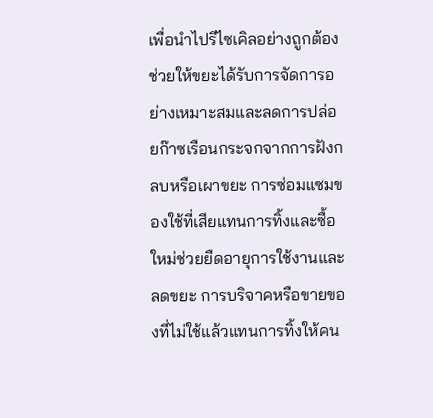เพื่อนำไปรีไซเคิลอย่างถูกต้องช่วยให้ขยะได้รับการจัดการอย่างเหมาะสมและลดการปล่อยก๊าซเรือนกระจกจากการฝังกลบหรือเผาขยะ การซ่อมแซมของใช้ที่เสียแทนการทิ้งและซื้อใหม่ช่วยยืดอายุการใช้งานและลดขยะ การบริจาคหรือขายของที่ไม่ใช้แล้วแทนการทิ้งให้คน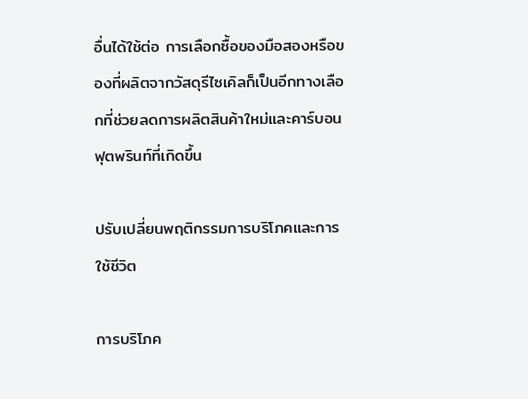อื่นได้ใช้ต่อ การเลือกซื้อของมือสองหรือของที่ผลิตจากวัสดุรีไซเคิลก็เป็นอีกทางเลือกที่ช่วยลดการผลิตสินค้าใหม่และคาร์บอนฟุตพรินท์ที่เกิดขึ้น

ปรับเปลี่ยนพฤติกรรมการบริโภคและการใช้ชีวิต

การบริโภค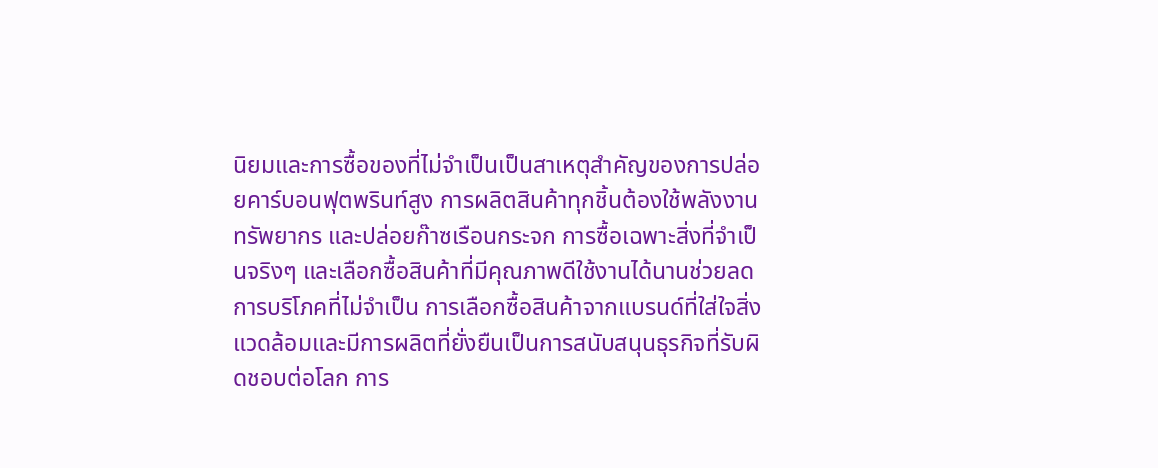นิยมและการซื้อของที่ไม่จำเป็นเป็นสาเหตุสำคัญของการปล่อยคาร์บอนฟุตพรินท์สูง การผลิตสินค้าทุกชิ้นต้องใช้พลังงาน ทรัพยากร และปล่อยก๊าซเรือนกระจก การซื้อเฉพาะสิ่งที่จำเป็นจริงๆ และเลือกซื้อสินค้าที่มีคุณภาพดีใช้งานได้นานช่วยลดการบริโภคที่ไม่จำเป็น การเลือกซื้อสินค้าจากแบรนด์ที่ใส่ใจสิ่งแวดล้อมและมีการผลิตที่ยั่งยืนเป็นการสนับสนุนธุรกิจที่รับผิดชอบต่อโลก การ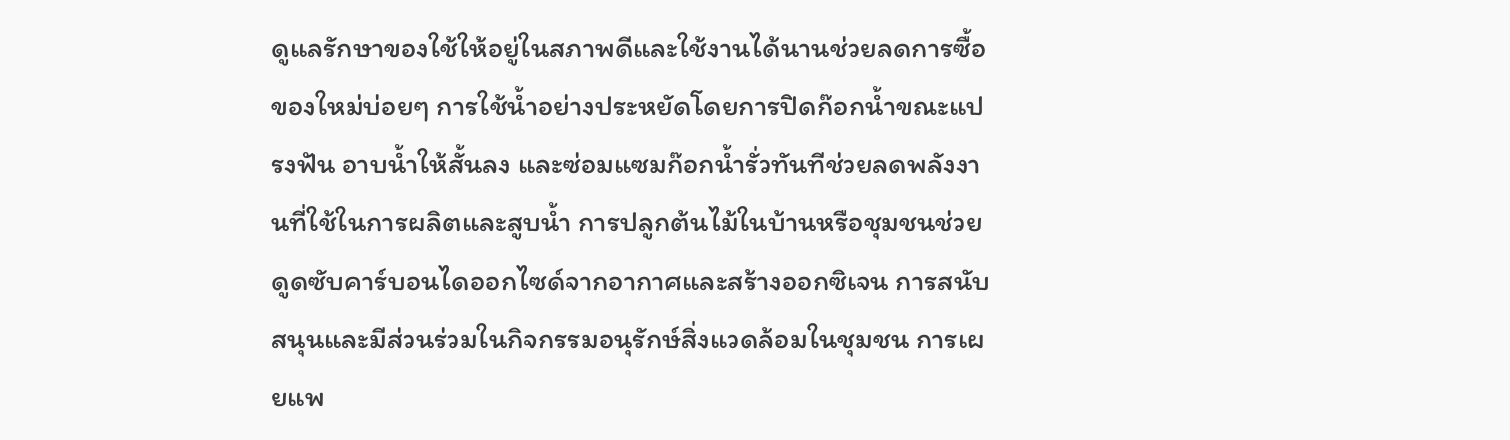ดูแลรักษาของใช้ให้อยู่ในสภาพดีและใช้งานได้นานช่วยลดการซื้อของใหม่บ่อยๆ การใช้น้ำอย่างประหยัดโดยการปิดก๊อกน้ำขณะแปรงฟัน อาบน้ำให้สั้นลง และซ่อมแซมก๊อกน้ำรั่วทันทีช่วยลดพลังงานที่ใช้ในการผลิตและสูบน้ำ การปลูกต้นไม้ในบ้านหรือชุมชนช่วยดูดซับคาร์บอนไดออกไซด์จากอากาศและสร้างออกซิเจน การสนับสนุนและมีส่วนร่วมในกิจกรรมอนุรักษ์สิ่งแวดล้อมในชุมชน การเผยแพ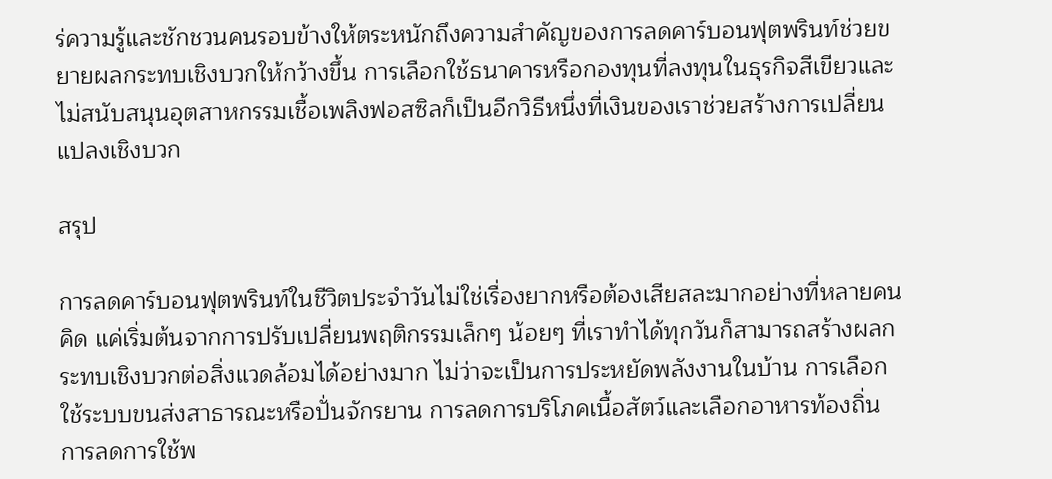ร่ความรู้และชักชวนคนรอบข้างให้ตระหนักถึงความสำคัญของการลดคาร์บอนฟุตพรินท์ช่วยขยายผลกระทบเชิงบวกให้กว้างขึ้น การเลือกใช้ธนาคารหรือกองทุนที่ลงทุนในธุรกิจสีเขียวและไม่สนับสนุนอุตสาหกรรมเชื้อเพลิงฟอสซิลก็เป็นอีกวิธีหนึ่งที่เงินของเราช่วยสร้างการเปลี่ยนแปลงเชิงบวก

สรุป

การลดคาร์บอนฟุตพรินท์ในชีวิตประจำวันไม่ใช่เรื่องยากหรือต้องเสียสละมากอย่างที่หลายคนคิด แค่เริ่มต้นจากการปรับเปลี่ยนพฤติกรรมเล็กๆ น้อยๆ ที่เราทำได้ทุกวันก็สามารถสร้างผลกระทบเชิงบวกต่อสิ่งแวดล้อมได้อย่างมาก ไม่ว่าจะเป็นการประหยัดพลังงานในบ้าน การเลือกใช้ระบบขนส่งสาธารณะหรือปั่นจักรยาน การลดการบริโภคเนื้อสัตว์และเลือกอาหารท้องถิ่น การลดการใช้พ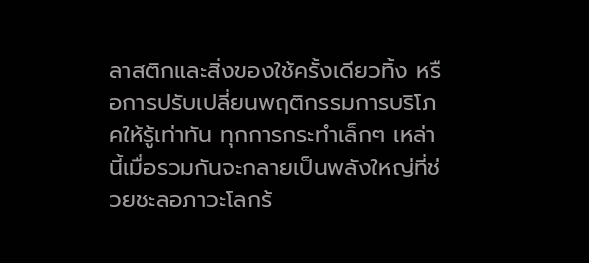ลาสติกและสิ่งของใช้ครั้งเดียวทิ้ง หรือการปรับเปลี่ยนพฤติกรรมการบริโภคให้รู้เท่าทัน ทุกการกระทำเล็กๆ เหล่านี้เมื่อรวมกันจะกลายเป็นพลังใหญ่ที่ช่วยชะลอภาวะโลกร้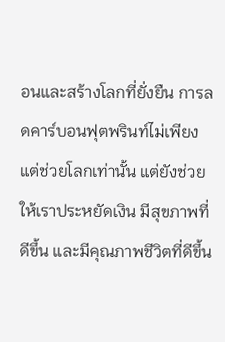อนและสร้างโลกที่ยั่งยืน การลดคาร์บอนฟุตพรินท์ไม่เพียงแต่ช่วยโลกเท่านั้น แต่ยังช่วยให้เราประหยัดเงิน มีสุขภาพที่ดีขึ้น และมีคุณภาพชีวิตที่ดีขึ้น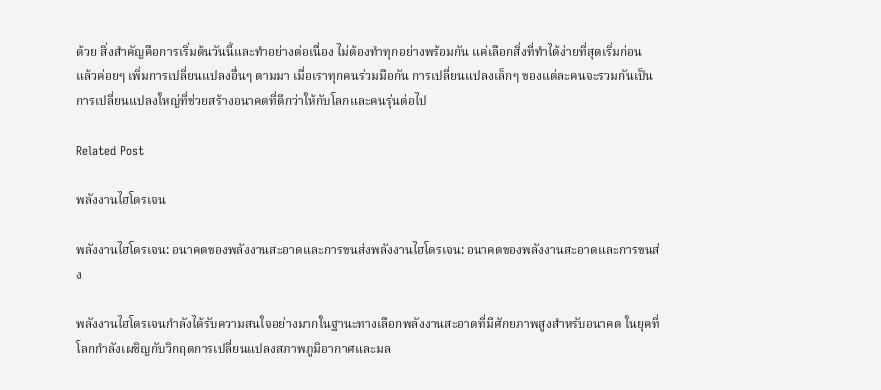ด้วย สิ่งสำคัญคือการเริ่มต้นวันนี้และทำอย่างต่อเนื่อง ไม่ต้องทำทุกอย่างพร้อมกัน แค่เลือกสิ่งที่ทำได้ง่ายที่สุดเริ่มก่อน แล้วค่อยๆ เพิ่มการเปลี่ยนแปลงอื่นๆ ตามมา เมื่อเราทุกคนร่วมมือกัน การเปลี่ยนแปลงเล็กๆ ของแต่ละคนจะรวมกันเป็นการเปลี่ยนแปลงใหญ่ที่ช่วยสร้างอนาคตที่ดีกว่าให้กับโลกและคนรุ่นต่อไป

Related Post

พลังงานไฮโดรเจน

พลังงานไฮโดรเจน: อนาคตของพลังงานสะอาดและการขนส่งพลังงานไฮโดรเจน: อนาคตของพลังงานสะอาดและการขนส่ง

พลังงานไฮโดรเจนกำลังได้รับความสนใจอย่างมากในฐานะทางเลือกพลังงานสะอาดที่มีศักยภาพสูงสำหรับอนาคต ในยุคที่โลกกำลังเผชิญกับวิกฤตการเปลี่ยนแปลงสภาพภูมิอากาศและมล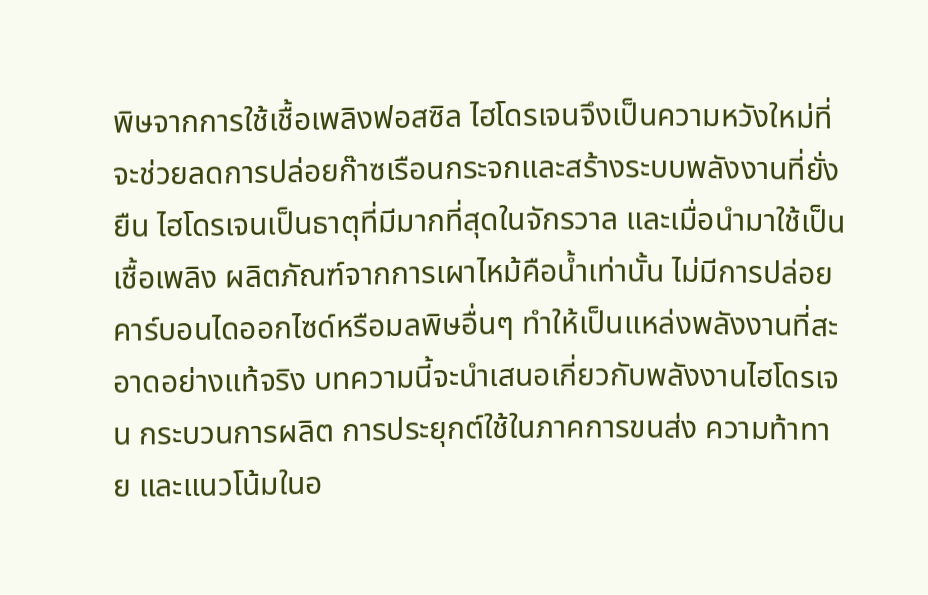พิษจากการใช้เชื้อเพลิงฟอสซิล ไฮโดรเจนจึงเป็นความหวังใหม่ที่จะช่วยลดการปล่อยก๊าซเรือนกระจกและสร้างระบบพลังงานที่ยั่งยืน ไฮโดรเจนเป็นธาตุที่มีมากที่สุดในจักรวาล และเมื่อนำมาใช้เป็นเชื้อเพลิง ผลิตภัณฑ์จากการเผาไหม้คือน้ำเท่านั้น ไม่มีการปล่อยคาร์บอนไดออกไซด์หรือมลพิษอื่นๆ ทำให้เป็นแหล่งพลังงานที่สะอาดอย่างแท้จริง บทความนี้จะนำเสนอเกี่ยวกับพลังงานไฮโดรเจน กระบวนการผลิต การประยุกต์ใช้ในภาคการขนส่ง ความท้าทาย และแนวโน้มในอ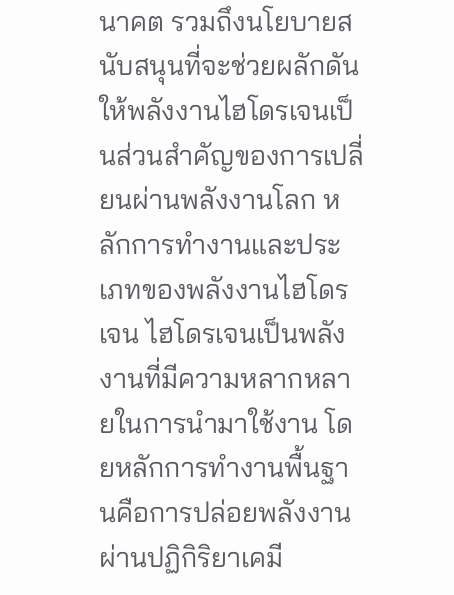นาคต รวมถึงนโยบายสนับสนุนที่จะช่วยผลักดันให้พลังงานไฮโดรเจนเป็นส่วนสำคัญของการเปลี่ยนผ่านพลังงานโลก หลักการทำงานและประเภทของพลังงานไฮโดรเจน ไฮโดรเจนเป็นพลังงานที่มีความหลากหลายในการนำมาใช้งาน โดยหลักการทำงานพื้นฐานคือการปล่อยพลังงานผ่านปฏิกิริยาเคมี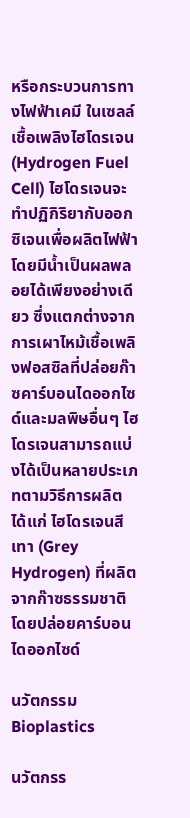หรือกระบวนการทางไฟฟ้าเคมี ในเซลล์เชื้อเพลิงไฮโดรเจน (Hydrogen Fuel Cell) ไฮโดรเจนจะทำปฏิกิริยากับออกซิเจนเพื่อผลิตไฟฟ้า โดยมีน้ำเป็นผลพลอยได้เพียงอย่างเดียว ซึ่งแตกต่างจากการเผาไหม้เชื้อเพลิงฟอสซิลที่ปล่อยก๊าซคาร์บอนไดออกไซด์และมลพิษอื่นๆ ไฮโดรเจนสามารถแบ่งได้เป็นหลายประเภทตามวิธีการผลิต ได้แก่ ไฮโดรเจนสีเทา (Grey Hydrogen) ที่ผลิตจากก๊าซธรรมชาติโดยปล่อยคาร์บอนไดออกไซด์

นวัตกรรม Bioplastics

นวัตกรร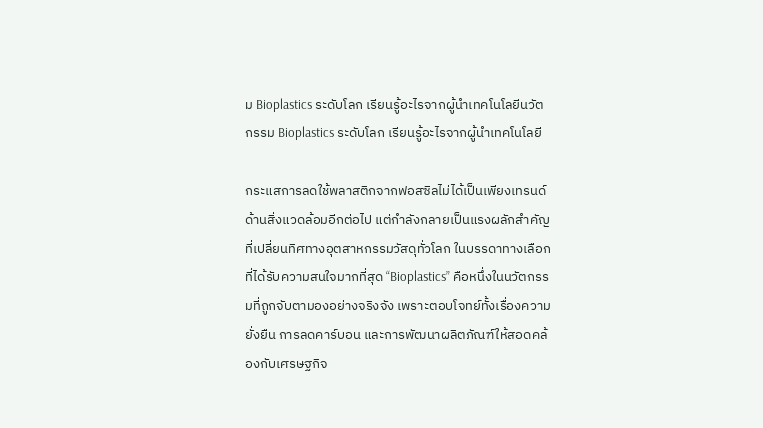ม Bioplastics ระดับโลก เรียนรู้อะไรจากผู้นำเทคโนโลยีนวัตกรรม Bioplastics ระดับโลก เรียนรู้อะไรจากผู้นำเทคโนโลยี

กระแสการลดใช้พลาสติกจากฟอสซิลไม่ได้เป็นเพียงเทรนด์ด้านสิ่งแวดล้อมอีกต่อไป แต่กำลังกลายเป็นแรงผลักสำคัญที่เปลี่ยนทิศทางอุตสาหกรรมวัสดุทั่วโลก ในบรรดาทางเลือกที่ได้รับความสนใจมากที่สุด “Bioplastics” คือหนึ่งในนวัตกรรมที่ถูกจับตามองอย่างจริงจัง เพราะตอบโจทย์ทั้งเรื่องความยั่งยืน การลดคาร์บอน และการพัฒนาผลิตภัณฑ์ให้สอดคล้องกับเศรษฐกิจ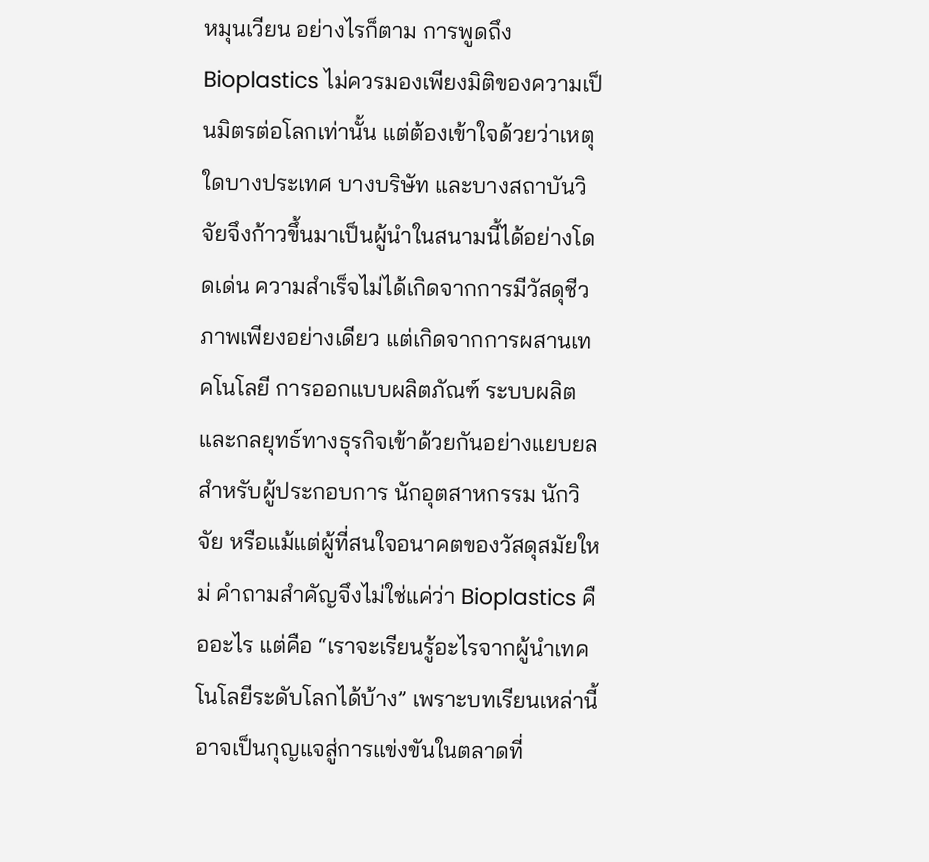หมุนเวียน อย่างไรก็ตาม การพูดถึง Bioplastics ไม่ควรมองเพียงมิติของความเป็นมิตรต่อโลกเท่านั้น แต่ต้องเข้าใจด้วยว่าเหตุใดบางประเทศ บางบริษัท และบางสถาบันวิจัยจึงก้าวขึ้นมาเป็นผู้นำในสนามนี้ได้อย่างโดดเด่น ความสำเร็จไม่ได้เกิดจากการมีวัสดุชีวภาพเพียงอย่างเดียว แต่เกิดจากการผสานเทคโนโลยี การออกแบบผลิตภัณฑ์ ระบบผลิต และกลยุทธ์ทางธุรกิจเข้าด้วยกันอย่างแยบยล สำหรับผู้ประกอบการ นักอุตสาหกรรม นักวิจัย หรือแม้แต่ผู้ที่สนใจอนาคตของวัสดุสมัยใหม่ คำถามสำคัญจึงไม่ใช่แค่ว่า Bioplastics คืออะไร แต่คือ “เราจะเรียนรู้อะไรจากผู้นำเทคโนโลยีระดับโลกได้บ้าง” เพราะบทเรียนเหล่านี้อาจเป็นกุญแจสู่การแข่งขันในตลาดที่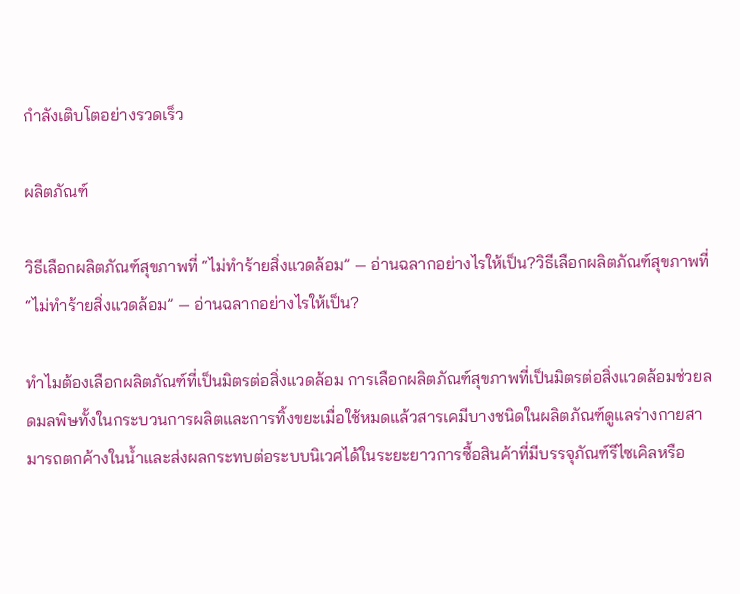กำลังเติบโตอย่างรวดเร็ว

ผลิตภัณฑ์

วิธีเลือกผลิตภัณฑ์สุขภาพที่ “ไม่ทำร้ายสิ่งแวดล้อม” — อ่านฉลากอย่างไรให้เป็น?วิธีเลือกผลิตภัณฑ์สุขภาพที่ “ไม่ทำร้ายสิ่งแวดล้อม” — อ่านฉลากอย่างไรให้เป็น?

ทำไมต้องเลือกผลิตภัณฑ์ที่เป็นมิตรต่อสิ่งแวดล้อม การเลือกผลิตภัณฑ์สุขภาพที่เป็นมิตรต่อสิ่งแวดล้อมช่วยลดมลพิษทั้งในกระบวนการผลิตและการทิ้งขยะเมื่อใช้หมดแล้วสารเคมีบางชนิดในผลิตภัณฑ์ดูแลร่างกายสามารถตกค้างในน้ำและส่งผลกระทบต่อระบบนิเวศได้ในระยะยาวการซื้อสินค้าที่มีบรรจุภัณฑ์รีไซเคิลหรือ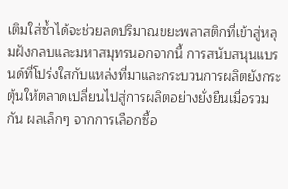เติมใส่ซ้ำได้จะช่วยลดปริมาณขยะพลาสติกที่เข้าสู่หลุมฝังกลบและมหาสมุทรนอกจากนี้ การสนับสนุนแบรนด์ที่โปร่งใสกับแหล่งที่มาและกระบวนการผลิตยังกระตุ้นให้ตลาดเปลี่ยนไปสู่การผลิตอย่างยั่งยืนเมื่อรวมกัน ผลเล็กๆ จากการเลือกซื้อ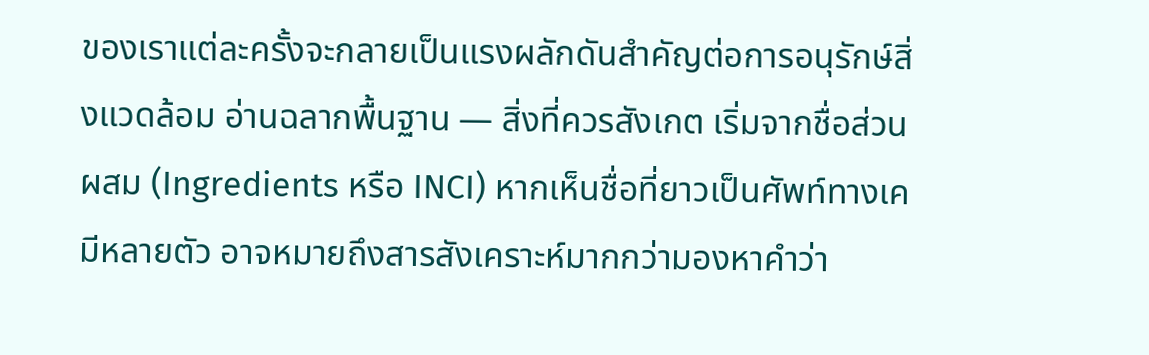ของเราแต่ละครั้งจะกลายเป็นแรงผลักดันสำคัญต่อการอนุรักษ์สิ่งแวดล้อม อ่านฉลากพื้นฐาน — สิ่งที่ควรสังเกต เริ่มจากชื่อส่วนผสม (Ingredients หรือ INCI) หากเห็นชื่อที่ยาวเป็นศัพท์ทางเคมีหลายตัว อาจหมายถึงสารสังเคราะห์มากกว่ามองหาคำว่า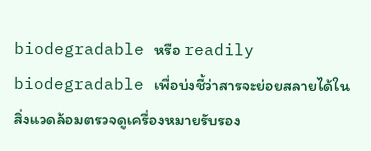biodegradable หรือ readily biodegradable เพื่อบ่งชี้ว่าสารจะย่อยสลายได้ในสิ่งแวดล้อมตรวจดูเครื่องหมายรับรอง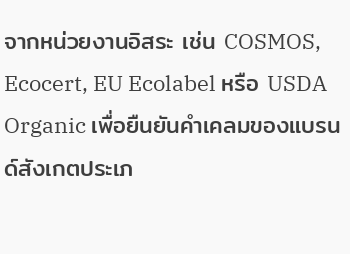จากหน่วยงานอิสระ เช่น COSMOS, Ecocert, EU Ecolabel หรือ USDA Organic เพื่อยืนยันคำเคลมของแบรนด์สังเกตประเภ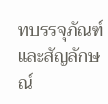ทบรรจุภัณฑ์และสัญลักษณ์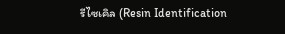รีไซเคิล (Resin Identification